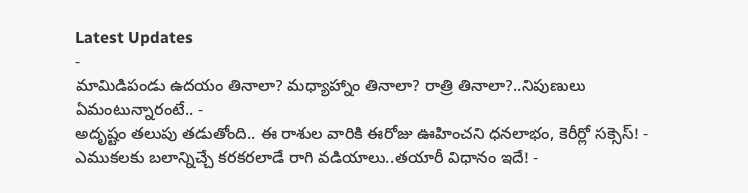Latest Updates
-
మామిడిపండు ఉదయం తినాలా? మధ్యాహ్నాం తినాలా? రాత్రి తినాలా?..నిపుణులు ఏమంటున్నారంటే.. -
అదృష్టం తలుపు తడుతోంది.. ఈ రాశుల వారికి ఈరోజు ఊహించని ధనలాభం, కెరీర్లో సక్సెస్! -
ఎముకలకు బలాన్నిచ్చే కరకరలాడే రాగి వడియాలు..తయారీ విధానం ఇదే! -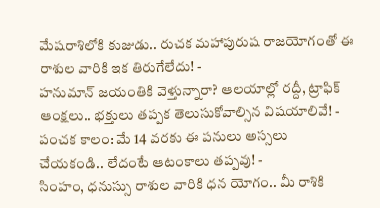మేషరాశిలోకి కుజుడు.. రుచక మహాపురుష రాజయోగంతో ఈ రాశుల వారికి ఇక తిరుగేలేదు! -
హనుమాన్ జయంతికి వెళ్తున్నారా? ఆలయాల్లో రద్దీ, ట్రాఫిక్ ఆంక్షలు.. భక్తులు తప్పక తెలుసుకోవాల్సిన విషయాలివే! -
పంచక కాలం: మే 14 వరకు ఈ పనులు అస్సలు చేయకండి.. లేదంటే ఆటంకాలు తప్పవు! -
సింహం, ధనుస్సు రాశుల వారికి ధన యోగం.. మీ రాశికి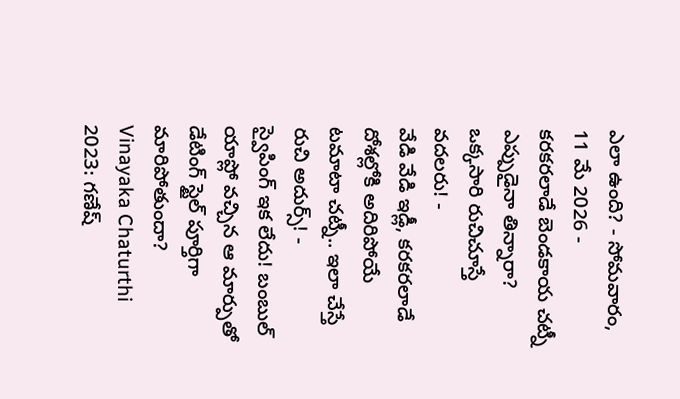ఎలా ఉంది? - సోమవారం, 11 మే 2026 -
కరకరలాడే బెండకాయ చట్నీ ఎప్పుడైనా తిన్నారా? ఒక్కసారి రుచిచూస్తే వదలరు! -
వేడి వేడి ఇడ్లీ, కరకరలాడే దోశల్లోకి అదిరిపోయే టమాటా చట్నీ.. ఇలా చేస్తే రుచి అదుర్స్! -
స్వైపింగ్ ఇక లేదు! బంబుల్ యాప్లో వచ్చిన ఆ మార్పుతో డేటింగ్ స్టైల్ పూర్తిగా మారిపోతుందా?
Vinayaka Chaturthi 2023: గణేష్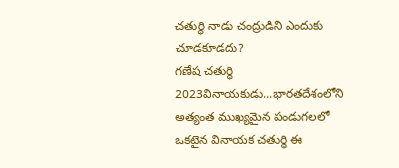చతుర్థి నాడు చంద్రుడిని ఎందుకు చూడకూడదు?
గణేష చతుర్థి 2023వినాయకుడు...భారతదేశంలోని అత్యంత ముఖ్యమైన పండుగలలో ఒకటైన వినాయక చతుర్థి ఈ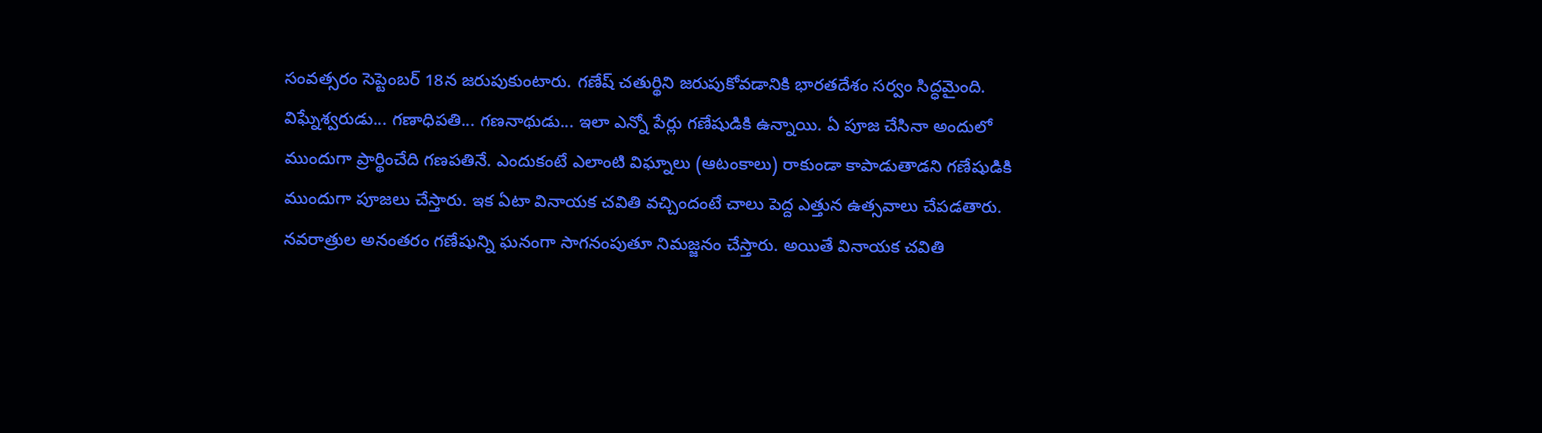సంవత్సరం సెప్టెంబర్ 18న జరుపుకుంటారు. గణేష్ చతుర్థిని జరుపుకోవడానికి భారతదేశం సర్వం సిద్ధమైంది. విఘ్నేశ్వరుడు... గణాధిపతి... గణనాథుడు... ఇలా ఎన్నో పేర్లు గణేషుడికి ఉన్నాయి. ఏ పూజ చేసినా అందులో ముందుగా ప్రార్థించేది గణపతినే. ఎందుకంటే ఎలాంటి విఘ్నాలు (ఆటంకాలు) రాకుండా కాపాడుతాడని గణేషుడికి ముందుగా పూజలు చేస్తారు. ఇక ఏటా వినాయక చవితి వచ్చిందంటే చాలు పెద్ద ఎత్తున ఉత్సవాలు చేపడతారు.
నవరాత్రుల అనంతరం గణేషున్ని ఘనంగా సాగనంపుతూ నిమజ్జనం చేస్తారు. అయితే వినాయక చవితి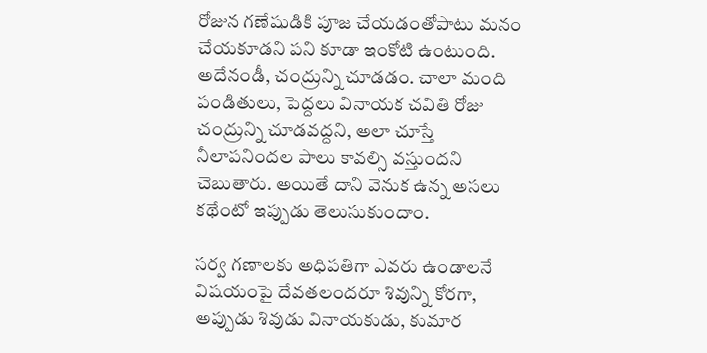రోజున గణేషుడికి పూజ చేయడంతోపాటు మనం చేయకూడని పని కూడా ఇంకోటి ఉంటుంది. అదేనండీ, చంద్రున్ని చూడడం. చాలా మంది పండితులు, పెద్దలు వినాయక చవితి రోజు చంద్రున్ని చూడవద్దని, అలా చూస్తే నీలాపనిందల పాలు కావల్సి వస్తుందని చెబుతారు. అయితే దాని వెనుక ఉన్న అసలు కథేంటో ఇప్పుడు తెలుసుకుందాం.

సర్వ గణాలకు అధిపతిగా ఎవరు ఉండాలనే విషయంపై దేవతలందరూ శివున్ని కోరగా, అప్పుడు శివుడు వినాయకుడు, కుమార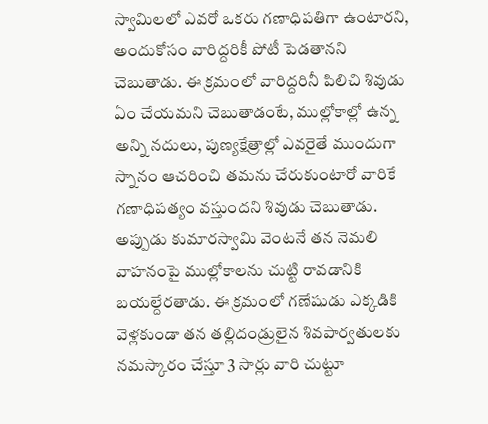స్వామిలలో ఎవరో ఒకరు గణాధిపతిగా ఉంటారని, అందుకోసం వారిద్దరికీ పోటీ పెడతానని చెబుతాడు. ఈ క్రమంలో వారిద్దరినీ పిలిచి శివుడు ఏం చేయమని చెబుతాడంటే, ముల్లోకాల్లో ఉన్న అన్ని నదులు, పుణ్యక్షేత్రాల్లో ఎవరైతే ముందుగా స్నానం ఆచరించి తమను చేరుకుంటారో వారికే గణాధిపత్యం వస్తుందని శివుడు చెబుతాడు.
అప్పుడు కుమారస్వామి వెంటనే తన నెమలి వాహనంపై ముల్లోకాలను చుట్టి రావడానికి బయల్దేరతాడు. ఈ క్రమంలో గణేషుడు ఎక్కడికి వెళ్లకుండా తన తల్లిదండ్రులైన శివపార్వతులకు నమస్కారం చేస్తూ 3 సార్లు వారి చుట్టూ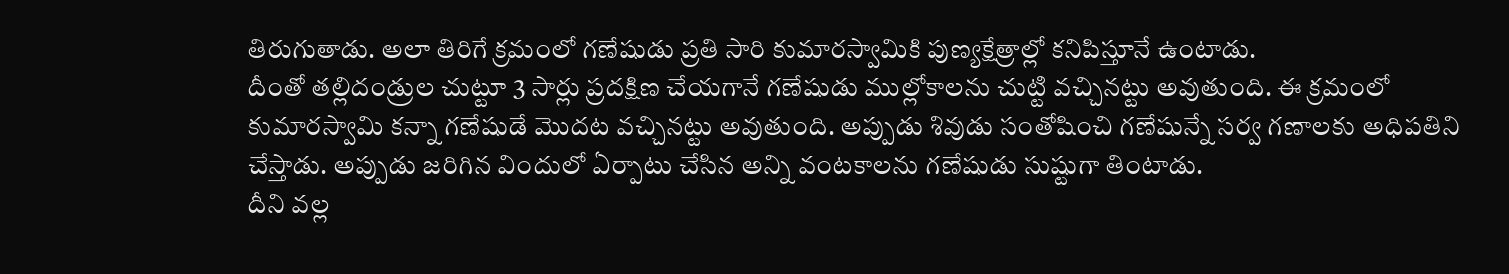తిరుగుతాడు. అలా తిరిగే క్రమంలో గణేషుడు ప్రతి సారి కుమారస్వామికి పుణ్యక్షేత్రాల్లో కనిపిస్తూనే ఉంటాడు.
దీంతో తల్లిదండ్రుల చుట్టూ 3 సార్లు ప్రదక్షిణ చేయగానే గణేషుడు ముల్లోకాలను చుట్టి వచ్చినట్టు అవుతుంది. ఈ క్రమంలో కుమారస్వామి కన్నా గణేషుడే మొదట వచ్చినట్టు అవుతుంది. అప్పుడు శివుడు సంతోషించి గణేషున్నే సర్వ గణాలకు అధిపతిని చేస్తాడు. అప్పుడు జరిగిన విందులో ఏర్పాటు చేసిన అన్ని వంటకాలను గణేషుడు సుష్టుగా తింటాడు.
దీని వల్ల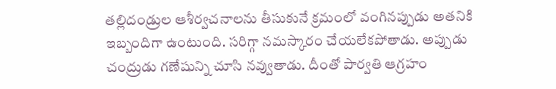తల్లిదండ్రుల ఆశీర్వచనాలను తీసుకునే క్రమంలో వంగినప్పుడు అతనికి ఇబ్బందిగా ఉంటుంది. సరిగ్గా నమస్కారం చేయలేకపోతాడు. అప్పుడు చంద్రుడు గణేషున్ని చూసి నవ్వుతాడు. దీంతో పార్వతి ఆగ్రహం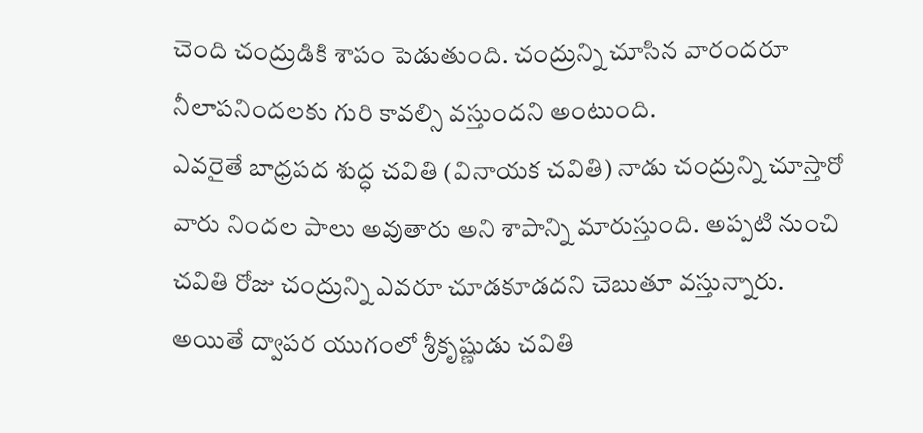చెంది చంద్రుడికి శాపం పెడుతుంది. చంద్రున్ని చూసిన వారందరూ నీలాపనిందలకు గురి కావల్సి వస్తుందని అంటుంది.
ఎవరైతే బాధ్రపద శుద్ధ చవితి (వినాయక చవితి) నాడు చంద్రున్ని చూస్తారో వారు నిందల పాలు అవుతారు అని శాపాన్ని మారుస్తుంది. అప్పటి నుంచి చవితి రోజు చంద్రున్ని ఎవరూ చూడకూడదని చెబుతూ వస్తున్నారు.
అయితే ద్వాపర యుగంలో శ్రీకృష్ణుడు చవితి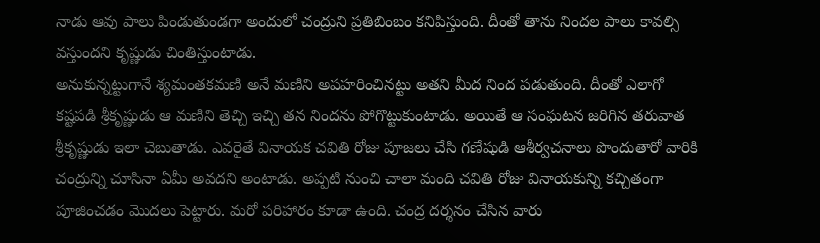నాడు ఆవు పాలు పిండుతుండగా అందులో చంద్రుని ప్రతిబింబం కనిపిస్తుంది. దీంతో తాను నిందల పాలు కావల్సి వస్తుందని కృష్ణుడు చింతిస్తుంటాడు.
అనుకున్నట్టుగానే శ్యమంతకమణి అనే మణిని అపహరించినట్టు అతని మీద నింద పడుతుంది. దీంతో ఎలాగో కష్టపడి శ్రీకృష్ణుడు ఆ మణిని తెచ్చి ఇచ్చి తన నిందను పోగొట్టుకుంటాడు. అయితే ఆ సంఘటన జరిగిన తరువాత శ్రీకృష్ణుడు ఇలా చెబుతాడు. ఎవరైతే వినాయక చవితి రోజు పూజలు చేసి గణేషుడి ఆశీర్వచనాలు పొందుతారో వారికి చంద్రున్ని చూసినా ఏమీ అవదని అంటాడు. అప్పటి నుంచి చాలా మంది చవితి రోజు వినాయకున్ని కచ్చితంగా పూజించడం మొదలు పెట్టారు. మరో పరిహారం కూడా ఉంది. చంద్ర దర్శనం చేసిన వారు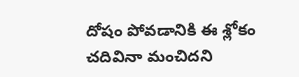దోషం పోవడానికి ఈ శ్లోకం చదివినా మంచిదని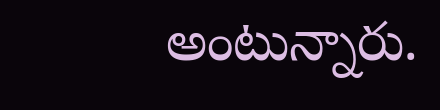అంటున్నారు.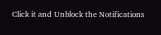Click it and Unblock the Notifications